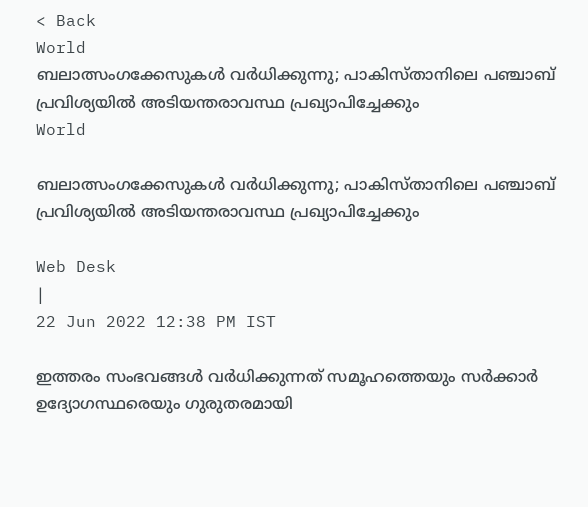< Back
World
ബലാത്സംഗക്കേസുകള്‍ വര്‍ധിക്കുന്നു; പാകിസ്താനിലെ പഞ്ചാബ് പ്രവിശ്യയില്‍ അടിയന്തരാവസ്ഥ പ്രഖ്യാപിച്ചേക്കും
World

ബലാത്സംഗക്കേസുകള്‍ വര്‍ധിക്കുന്നു; പാകിസ്താനിലെ പഞ്ചാബ് പ്രവിശ്യയില്‍ അടിയന്തരാവസ്ഥ പ്രഖ്യാപിച്ചേക്കും

Web Desk
|
22 Jun 2022 12:38 PM IST

ഇത്തരം സംഭവങ്ങൾ വർധിക്കുന്നത് സമൂഹത്തെയും സർക്കാർ ഉദ്യോഗസ്ഥരെയും ഗുരുതരമായി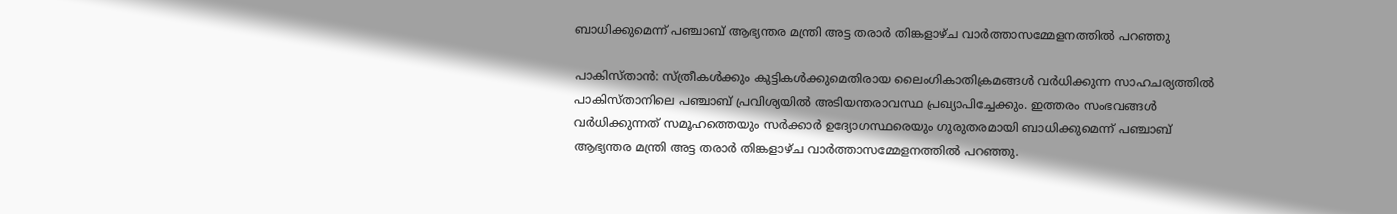ബാധിക്കുമെന്ന് പഞ്ചാബ് ആഭ്യന്തര മന്ത്രി അട്ട തരാർ തിങ്കളാഴ്ച വാർത്താസമ്മേളനത്തിൽ പറഞ്ഞു

പാകിസ്താന്‍: സ്ത്രീകള്‍ക്കും കുട്ടികള്‍ക്കുമെതിരായ ലൈംഗികാതിക്രമങ്ങള്‍ വര്‍ധിക്കുന്ന സാഹചര്യത്തില്‍ പാകിസ്താനിലെ പഞ്ചാബ് പ്രവിശ്യയില്‍ അടിയന്തരാവസ്ഥ പ്രഖ്യാപിച്ചേക്കും. ഇത്തരം സംഭവങ്ങൾ വർധിക്കുന്നത് സമൂഹത്തെയും സർക്കാർ ഉദ്യോഗസ്ഥരെയും ഗുരുതരമായി ബാധിക്കുമെന്ന് പഞ്ചാബ് ആഭ്യന്തര മന്ത്രി അട്ട തരാർ തിങ്കളാഴ്ച വാർത്താസമ്മേളനത്തിൽ പറഞ്ഞു.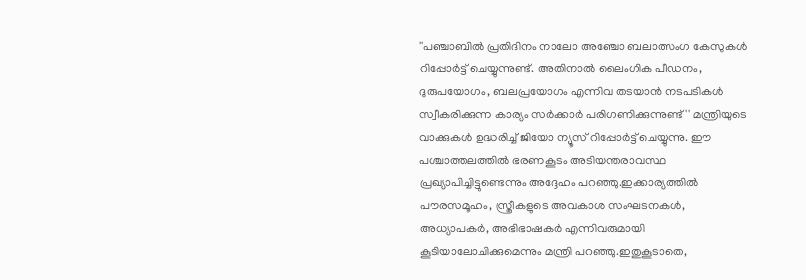''പഞ്ചാബിൽ പ്രതിദിനം നാലോ അഞ്ചോ ബലാത്സംഗ കേസുകൾ റിപ്പോർട്ട് ചെയ്യുന്നുണ്ട്. അതിനാൽ ലൈംഗിക പീഡനം, ദുരുപയോഗം, ബലപ്രയോഗം എന്നിവ തടയാന്‍ നടപടികള്‍ സ്വീകരിക്കുന്ന കാര്യം സര്‍ക്കാര്‍ പരിഗണിക്കുന്നുണ്ട്'' മന്ത്രിയുടെ വാക്കുകള്‍ ഉദ്ധരിച്ച് ജിയോ ന്യൂസ് റിപ്പോര്‍ട്ട് ചെയ്യുന്നു. ഈ പശ്ചാത്തലത്തില്‍ ഭരണകൂടം അടിയന്തരാവസ്ഥ പ്രഖ്യാപിച്ചിട്ടുണ്ടെന്നും അദ്ദേഹം പറഞ്ഞു.ഇക്കാര്യത്തിൽ പൗരസമൂഹം, സ്ത്രീകളുടെ അവകാശ സംഘടനകൾ, അധ്യാപകർ, അഭിഭാഷകർ എന്നിവരുമായി കൂടിയാലോചിക്കുമെന്നും മന്ത്രി പറഞ്ഞു.ഇതുകൂടാതെ,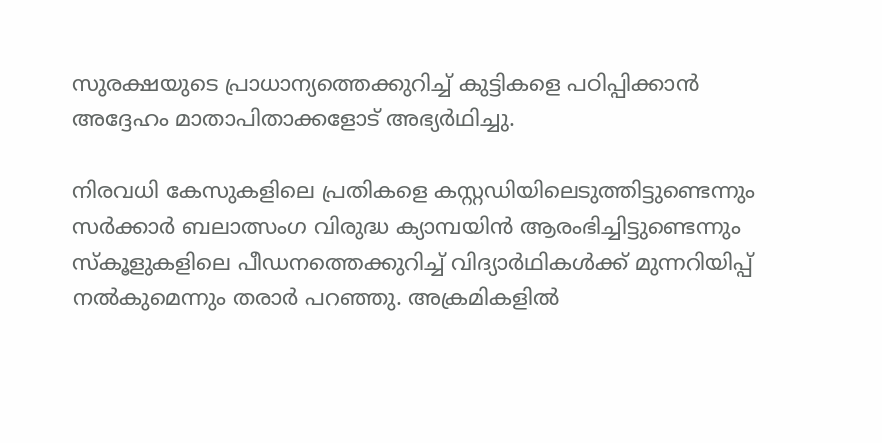സുരക്ഷയുടെ പ്രാധാന്യത്തെക്കുറിച്ച് കുട്ടികളെ പഠിപ്പിക്കാൻ അദ്ദേഹം മാതാപിതാക്കളോട് അഭ്യർഥിച്ചു.

നിരവധി കേസുകളിലെ പ്രതികളെ കസ്റ്റഡിയിലെടുത്തിട്ടുണ്ടെന്നും സർക്കാർ ബലാത്സംഗ വിരുദ്ധ ക്യാമ്പയിന്‍ ആരംഭിച്ചിട്ടുണ്ടെന്നും സ്‌കൂളുകളിലെ പീഡനത്തെക്കുറിച്ച് വിദ്യാർഥികൾക്ക് മുന്നറിയിപ്പ് നൽകുമെന്നും തരാർ പറഞ്ഞു. അക്രമികളില്‍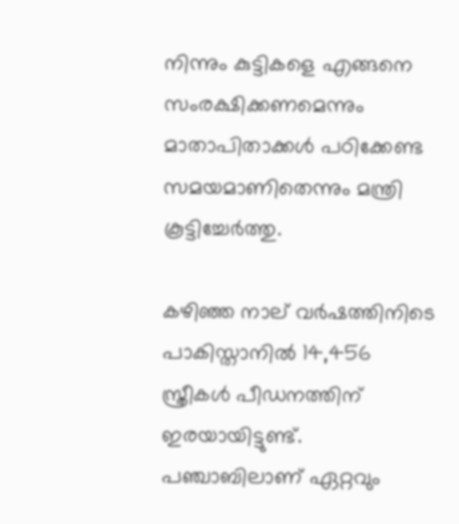നിന്നും കുട്ടികളെ എങ്ങനെ സംരക്ഷിക്കണമെന്നും മാതാപിതാക്കള്‍ പഠിക്കേണ്ട സമയമാണിതെന്നും മന്ത്രി കൂട്ടിച്ചേര്‍ത്തു.

കഴിഞ്ഞ നാല് വർഷത്തിനിടെ പാകിസ്താനില്‍ 14,456 സ്ത്രീകള്‍ പീഡനത്തിന് ഇരയായിട്ടുണ്ട്. പഞ്ചാബിലാണ് ഏറ്റവും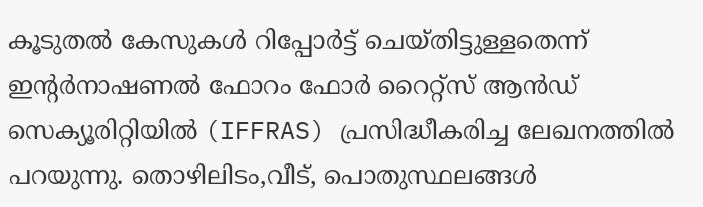കൂടുതല്‍ കേസുകള്‍ റിപ്പോര്‍ട്ട് ചെയ്തിട്ടുള്ളതെന്ന് ഇന്‍റര്‍നാഷണൽ ഫോറം ഫോർ റൈറ്റ്‌സ് ആൻഡ് സെക്യൂരിറ്റിയിൽ (IFFRAS) പ്രസിദ്ധീകരിച്ച ലേഖനത്തില്‍ പറയുന്നു. തൊഴിലിടം,വീട്, പൊതുസ്ഥലങ്ങള്‍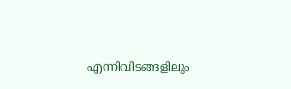എന്നിവിടങ്ങളിലും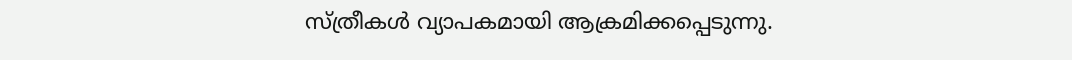സ്ത്രീകള്‍ വ്യാപകമായി ആക്രമിക്കപ്പെടുന്നു.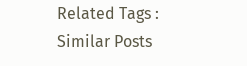Related Tags :
Similar Posts